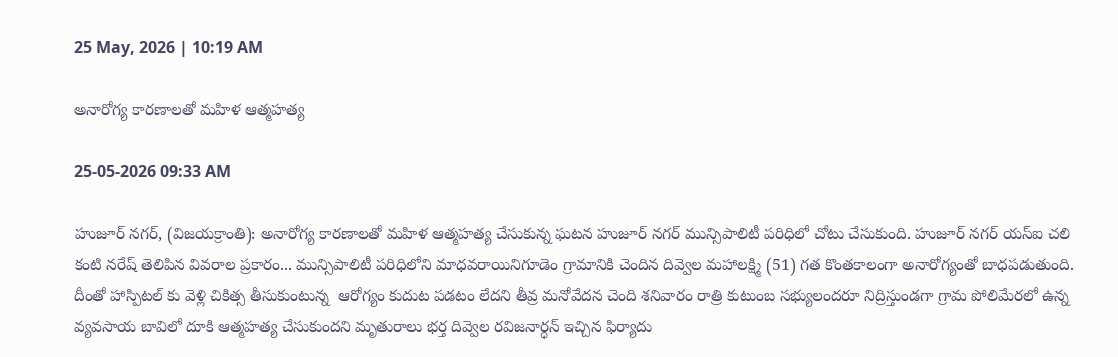25 May, 2026 | 10:19 AM

అనారోగ్య కారణాలతో మహిళ ఆత్మహత్య

25-05-2026 09:33 AM

హుజూర్ నగర్, (విజయక్రాంతి): అనారోగ్య కారణాలతో మహిళ ఆత్మహత్య చేసుకున్న ఘటన హుజూర్ నగర్ మున్సిపాలిటీ పరిధిలో చోటు చేసుకుంది. హుజూర్ నగర్ యస్ఐ చలి కంటి నరేష్ తెలిపిన వివరాల ప్రకారం... మున్సిపాలిటీ పరిధిలోని మాధవరాయినిగూడెం గ్రామానికి చెందిన దివ్వెల మహాలక్ష్మి (51) గత కొంతకాలంగా అనారోగ్యంతో బాధపడుతుంది. దీంతో హాస్పిటల్ కు వెళ్లి చికిత్స తీసుకుంటున్న  ఆరోగ్యం కుదుట పడటం లేదని తీవ్ర మనోవేదన చెంది శనివారం రాత్రి కుటుంబ సభ్యులందరూ నిద్రిస్తుండగా గ్రామ పోలిమేరలో ఉన్న వ్యవసాయ బావిలో దూకి ఆత్మహత్య చేసుకుందని మృతురాలు భర్త దివ్వెల రవిజనార్ధన్ ఇచ్చిన ఫిర్యాదు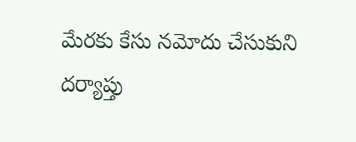మేరకు కేసు నమోదు చేసుకుని దర్యాప్తు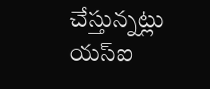చేస్తున్నట్లు యస్ఐ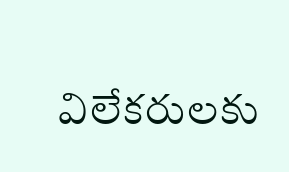విలేకరులకు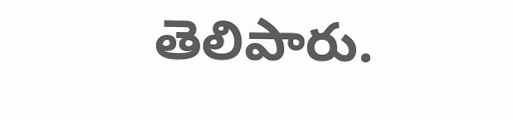తెలిపారు.